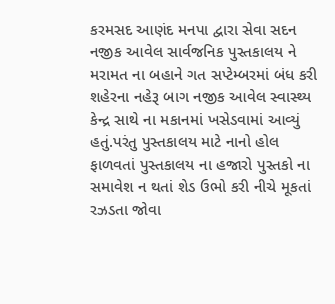કરમસદ આણંદ મનપા દ્વારા સેવા સદન નજીક આવેલ સાર્વજનિક પુસ્તકાલય ને મરામત ના બહાને ગત સપ્ટેમ્બરમાં બંધ કરી શહેરના નહેરૂ બાગ નજીક આવેલ સ્વાસ્થ્ય કેન્દ્ર સાથે ના મકાનમાં ખસેડવામાં આવ્યું હતું.પરંતુ પુસ્તકાલય માટે નાનો હોલ ફાળવતાં પુસ્તકાલય ના હજારો પુસ્તકો ના સમાવેશ ન થતાં શેડ ઉભો કરી નીચે મૂકતાં રઝડતા જોવા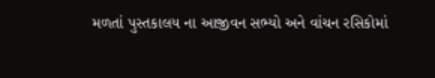મળતાં પુસ્તકાલય ના આજીવન સભ્યો અને વાંચન રસિકોમાં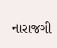નારાજગી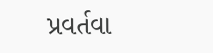પ્રવર્તવા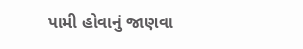પામી હોવાનું જાણવા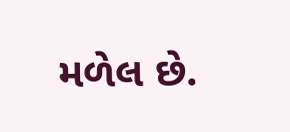મળેલ છે.